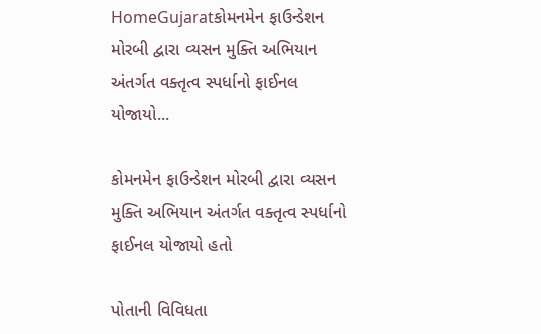HomeGujaratકોમનમેન ફાઉન્ડેશન મોરબી દ્વારા વ્યસન મુક્તિ અભિયાન અંતર્ગત વક્તૃત્વ સ્પર્ધાનો ફાઈનલ યોજાયો...

કોમનમેન ફાઉન્ડેશન મોરબી દ્વારા વ્યસન મુક્તિ અભિયાન અંતર્ગત વક્તૃત્વ સ્પર્ધાનો ફાઈનલ યોજાયો હતો

પોતાની વિવિધતા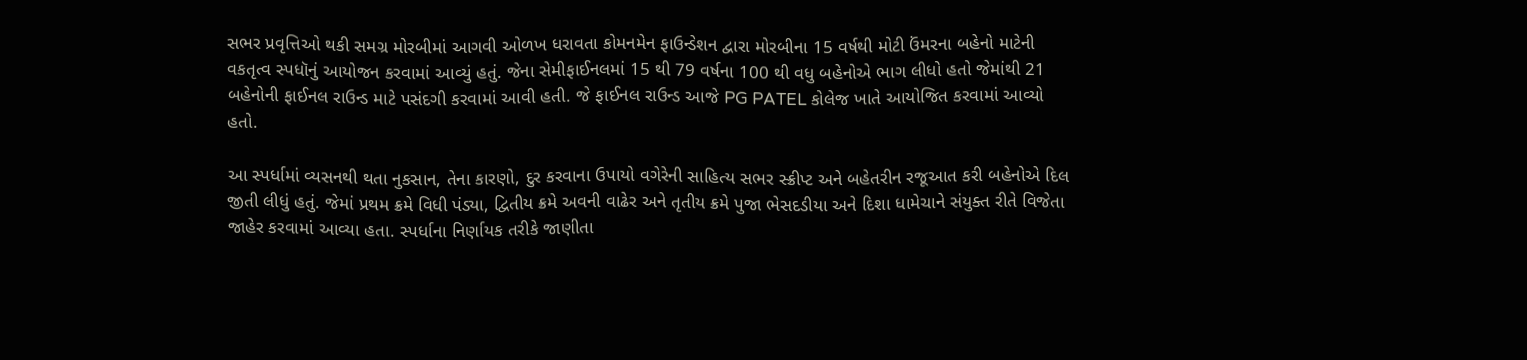સભર પ્રવૃત્તિઓ થકી સમગ્ર મોરબીમાં આગવી ઓળખ ધરાવતા કોમનમેન ફાઉન્ડેશન દ્વારા મોરબીના 15 વર્ષથી મોટી ઉંમરના બહેનો માટેની વકતૃત્વ સ્પધૉનું આયોજન કરવામાં આવ્યું હતું. જેના સેમીફાઈનલમાં 15 થી 79 વર્ષના 100 થી વધુ બહેનોએ ભાગ લીધો હતો જેમાંથી 21 બહેનોની ફાઈનલ રાઉન્ડ માટે પસંદગી કરવામાં આવી હતી. જે ફાઈનલ રાઉન્ડ આજે PG PATEL કોલેજ ખાતે આયોજિત કરવામાં આવ્યો હતો.

આ સ્પર્ધામાં વ્યસનથી થતા નુકસાન, તેના કારણો, દુર કરવાના ઉપાયો વગેરેની સાહિત્ય સભર સ્ક્રીપ્ટ અને બહેતરીન રજૂઆત કરી બહેનોએ દિલ જીતી લીધું હતું. જેમાં પ્રથમ ક્રમે વિધી પંડ્યા, દ્વિતીય ક્રમે અવની વાઢેર અને તૃતીય ક્રમે પુજા ભેસદડીયા અને દિશા ધામેચાને સંયુક્ત રીતે વિજેતા જાહેર કરવામાં આવ્યા હતા. સ્પર્ધાના નિર્ણાયક તરીકે જાણીતા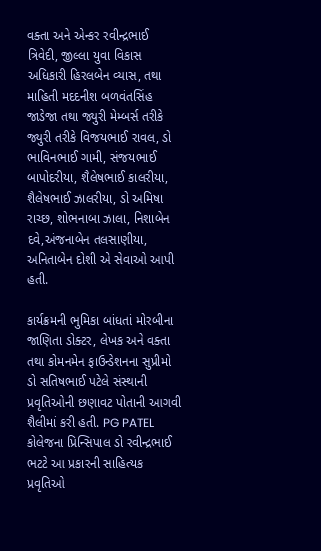વક્તા અને એન્કર રવીન્દ્રભાઈ ત્રિવેદી, જીલ્લા યુવા વિકાસ અધિકારી હિરલબેન વ્યાસ, તથા માહિતી મદદનીશ બળવંતસિંહ જાડેજા તથા જ્યુરી મેમ્બર્સ તરીકે જ્યુરી તરીકે વિજયભાઈ રાવલ, ડો ભાવિનભાઈ ગામી, સંજયભાઈ બાપોદરીયા, શૈલેષભાઈ કાલરીયા, શૈલેષભાઈ ઝાલરીયા, ડો અમિષા રાચ્છ, શોભનાબા ઝાલા, નિશાબેન દવે,અંજનાબેન તલસાણીયા, અનિતાબેન દોશી એ સેવાઓ આપી હતી.

કાર્યક્રમની ભુમિકા બાંધતાં મોરબીના જાણિતા ડોક્ટર, લેખક અને વક્તા તથા કોમનમેન ફાઉન્ડેશનના સુપ્રીમો ડો સતિષભાઈ પટેલે સંસ્થાની પ્રવૃતિઓની છણાવટ પોતાની આગવી શૈલીમાં કરી હતી. PG PATEL કોલેજના પ્રિન્સિપાલ ડો રવીન્દ્રભાઈ ભટટે આ પ્રકારની સાહિત્યક પ્રવૃતિઓ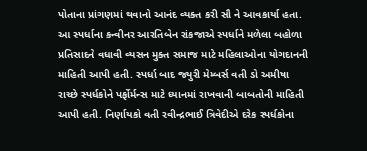પોતાના પ્રાંગણમાં થવાનો આનંદ વ્યક્ત કરી સૌ ને આવકાર્યા હતા. આ સ્પર્ધાના કન્વીનર આરતિબેન રાંકજાએ સ્પર્ધાને મળેલા બહોળા પ્રતિસાદને વધાવી વ્યસન મુક્ત સમાજ માટે મહિલાઓના યોગદાનની માહિતી આપી હતી. સ્પર્ધા બાદ જ્યુરી મેમ્બર્સ વતી ડો અમીષા રાચ્છે સ્પર્ધકોને પર્ફોર્મન્સ માટે ધ્યાનમાં રાખવાની બાબતોની માહિતી આપી હતી. નિર્ણાયકો વતી રવીન્દ્રભાઈ ત્રિવેદીએ દરેક સ્પર્ધકોના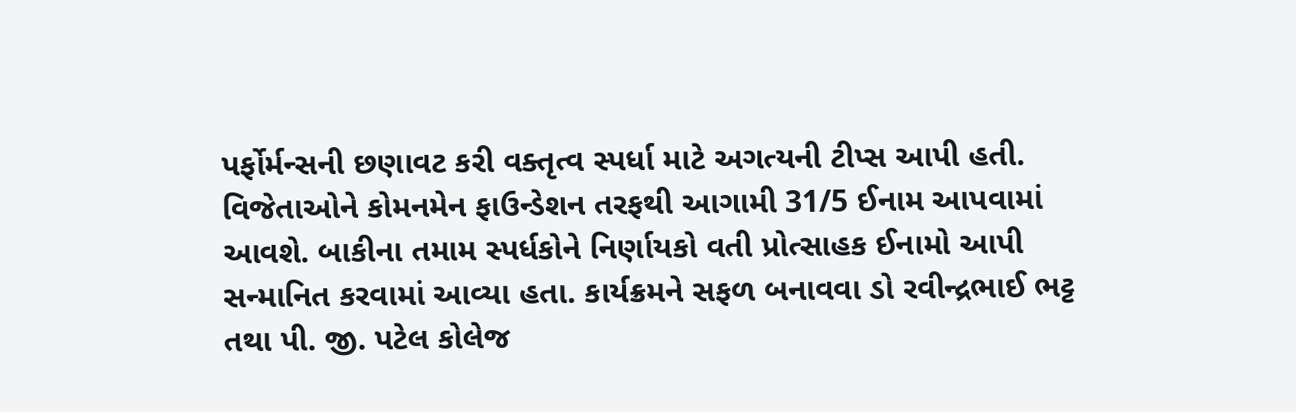પર્ફોર્મન્સની છણાવટ કરી વક્તૃત્વ સ્પર્ધા માટે અગત્યની ટીપ્સ આપી હતી. વિજેતાઓને કોમનમેન ફાઉન્ડેશન તરફથી આગામી 31/5 ઈનામ આપવામાં આવશે. બાકીના તમામ સ્પર્ધકોને નિર્ણાયકો વતી પ્રોત્સાહક ઈનામો આપી સન્માનિત કરવામાં આવ્યા હતા. કાર્યક્રમને સફળ બનાવવા ડો રવીન્દ્રભાઈ ભટ્ટ તથા પી. જી. પટેલ કોલેજ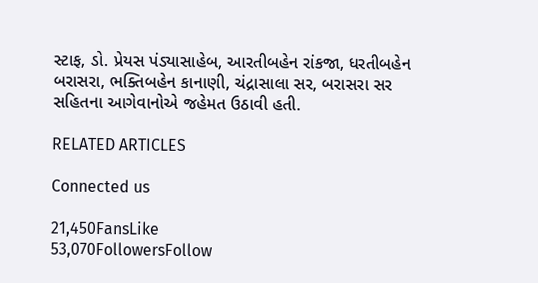સ્ટાફ, ડો. પ્રેયસ પંડ્યાસાહેબ, આરતીબહેન રાંકજા, ધરતીબહેન બરાસરા, ભક્તિબહેન કાનાણી, ચંદ્રાસાલા સર, બરાસરા સર સહિતના આગેવાનોએ જહેમત ઉઠાવી હતી.

RELATED ARTICLES

Connected us

21,450FansLike
53,070FollowersFollow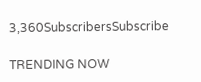3,360SubscribersSubscribe

TRENDING NOW